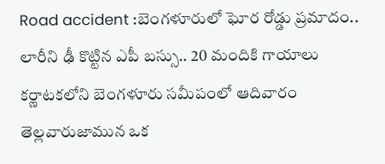Road accident :బెంగళూరులో ఘోర రోడ్డు ప్రమాదం.. లారీని ఢీ కొట్టిన ఎపీ బస్సు.. 20 మందికి గాయాలు
కర్ణాటకలోని బెంగళూరు సమీపంలో ఆదివారం తెల్లవారుజామున ఒక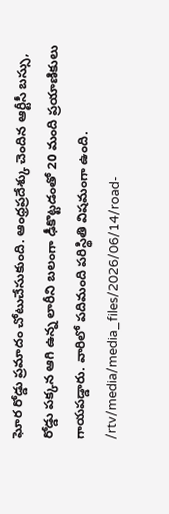ఘోర రోడ్డు ప్రమాదం చోటుచేసుకుంది. ఆంధ్రప్రదేశ్కు చెందిన ఆర్టీసీ బస్సు, రోడ్డు పక్కన ఆగి ఉన్న లారీని బలంగా ఢీకొట్టడంతో 20 మంది ప్రయాణికులు గాయపడ్డారు. వారిలో పదిమంది పరిస్థితి విషమంగా ఉంది.
/rtv/media/media_files/2026/06/14/road-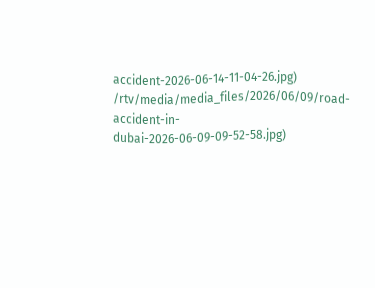accident-2026-06-14-11-04-26.jpg)
/rtv/media/media_files/2026/06/09/road-accident-in-dubai-2026-06-09-09-52-58.jpg)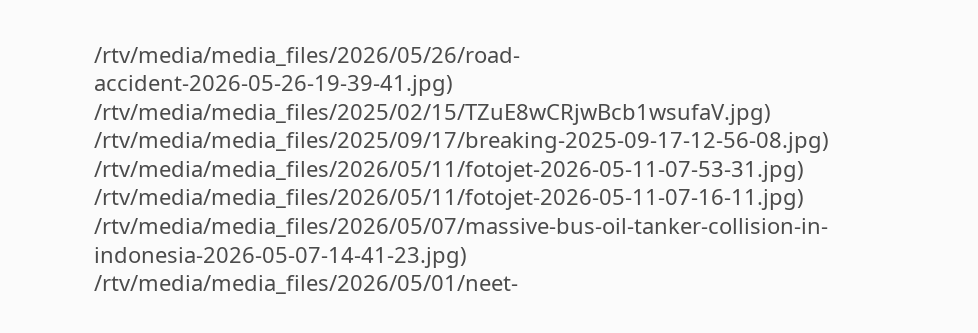/rtv/media/media_files/2026/05/26/road-accident-2026-05-26-19-39-41.jpg)
/rtv/media/media_files/2025/02/15/TZuE8wCRjwBcb1wsufaV.jpg)
/rtv/media/media_files/2025/09/17/breaking-2025-09-17-12-56-08.jpg)
/rtv/media/media_files/2026/05/11/fotojet-2026-05-11-07-53-31.jpg)
/rtv/media/media_files/2026/05/11/fotojet-2026-05-11-07-16-11.jpg)
/rtv/media/media_files/2026/05/07/massive-bus-oil-tanker-collision-in-indonesia-2026-05-07-14-41-23.jpg)
/rtv/media/media_files/2026/05/01/neet-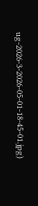ug-2026-3-2026-05-01-18-45-01.jpg)